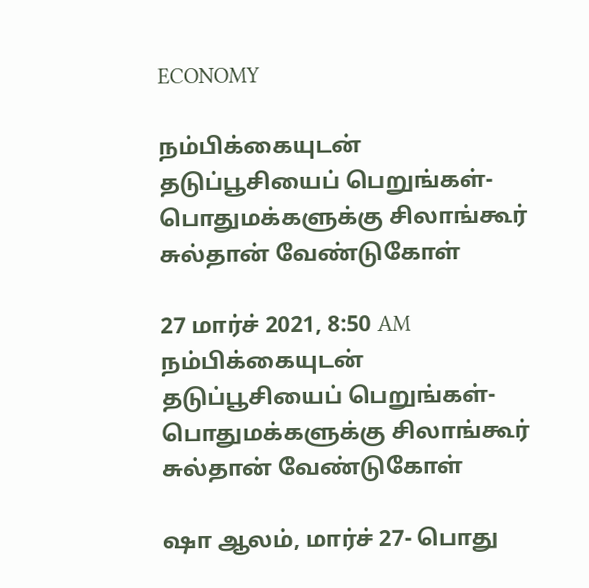ECONOMY

நம்பிக்கையுடன் தடுப்பூசியைப் பெறுங்கள்- பொதுமக்களுக்கு சிலாங்கூர் சுல்தான் வேண்டுகோள்

27 மார்ச் 2021, 8:50 AM
நம்பிக்கையுடன் தடுப்பூசியைப் பெறுங்கள்- பொதுமக்களுக்கு சிலாங்கூர் சுல்தான் வேண்டுகோள்

ஷா ஆலம், மார்ச் 27- பொது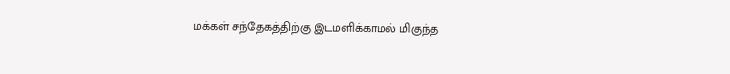மக்கள் சந்தேகத்திற்கு இடமளிக்காமல் மிகுந்த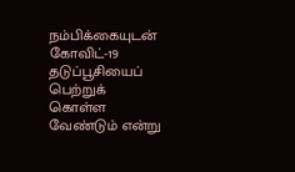நம்பிக்கையுடன் கோவிட்-19 தடுப்பூசியைப் பெற்றுக் கொள்ள வேண்டும் என்று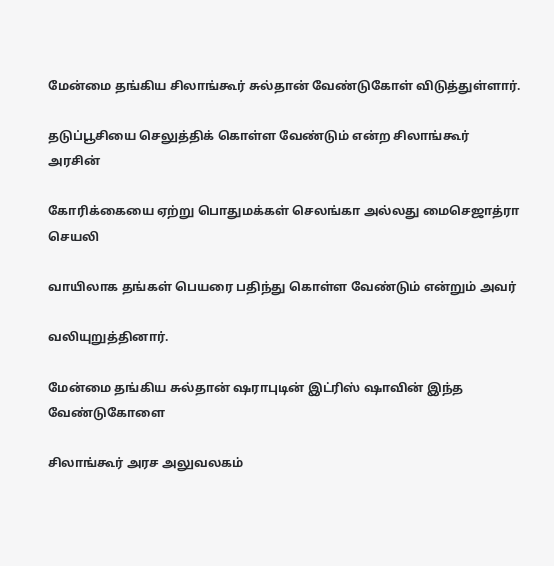மேன்மை தங்கிய சிலாங்கூர் சுல்தான் வேண்டுகோள் விடுத்துள்ளார்.

தடுப்பூசியை செலுத்திக் கொள்ள வேண்டும் என்ற சிலாங்கூர் அரசின்

கோரிக்கையை ஏற்று பொதுமக்கள் செலங்கா அல்லது மைசெஜாத்ரா செயலி

வாயிலாக தங்கள் பெயரை பதிந்து கொள்ள வேண்டும் என்றும் அவர்

வலியுறுத்தினார்.

மேன்மை தங்கிய சுல்தான் ஷராபுடின் இட்ரிஸ் ஷாவின் இந்த வேண்டுகோளை

சிலாங்கூர் அரச அலுவலகம்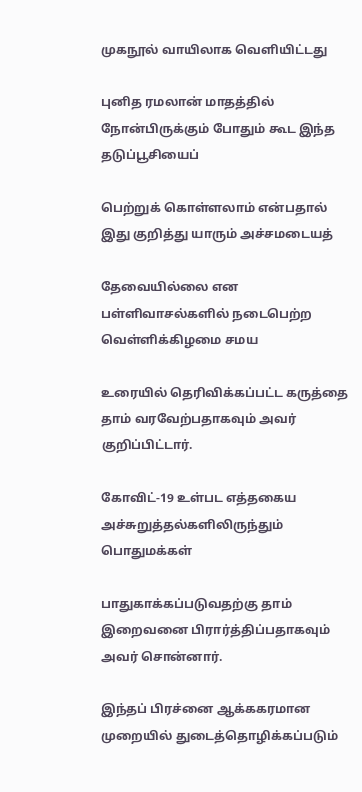முகநூல் வாயிலாக வெளியிட்டது

புனித ரமலான் மாதத்தில் நோன்பிருக்கும் போதும் கூட இந்த தடுப்பூசியைப்

பெற்றுக் கொள்ளலாம் என்பதால் இது குறித்து யாரும் அச்சமடையத்

தேவையில்லை என பள்ளிவாசல்களில் நடைபெற்ற வெள்ளிக்கிழமை சமய

உரையில் தெரிவிக்கப்பட்ட கருத்தை தாம் வரவேற்பதாகவும் அவர் குறிப்பிட்டார்.

கோவிட்-19 உள்பட எத்தகைய அச்சுறுத்தல்களிலிருந்தும் பொதுமக்கள்

பாதுகாக்கப்படுவதற்கு தாம் இறைவனை பிரார்த்திப்பதாகவும் அவர் சொன்னார்.

இந்தப் பிரச்னை ஆக்ககரமான முறையில் துடைத்தொழிக்கப்படும்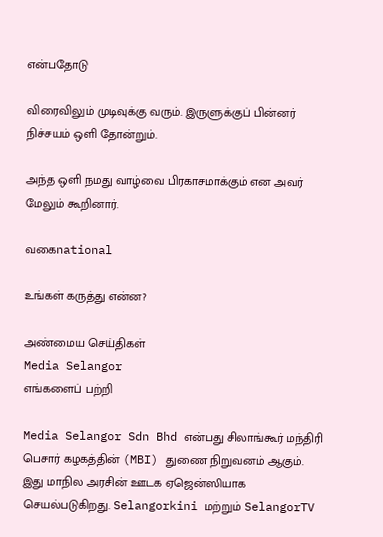என்பதோடு

விரைவிலும் முடிவுக்கு வரும். இருளுக்குப் பின்னர் நிச்சயம் ஒளி தோன்றும்.

அந்த ஒளி நமது வாழ்வை பிரகாசமாக்கும் என அவர் மேலும் கூறினார்.

வகைnational

உங்கள் கருத்து என்ன?

அண்மைய செய்திகள்
Media Selangor
எங்களைப் பற்றி

Media Selangor Sdn Bhd என்பது சிலாங்கூர் மந்திரி பெசார் கழகத்தின் (MBI) துணை நிறுவனம் ஆகும். இது மாநில அரசின் ஊடக ஏஜென்ஸியாக செயல்படுகிறது. Selangorkini மற்றும் SelangorTV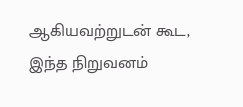ஆகியவற்றுடன் கூட, இந்த நிறுவனம்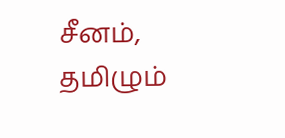சீனம், தமிழும்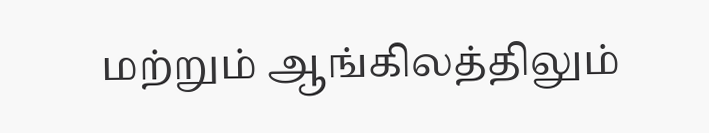மற்றும் ஆங்கிலத்திலும்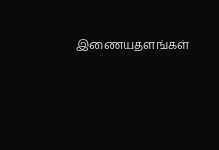இணையதளங்கள்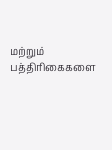மற்றும் பத்திரிகைகளை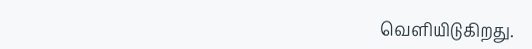வெளியிடுகிறது.